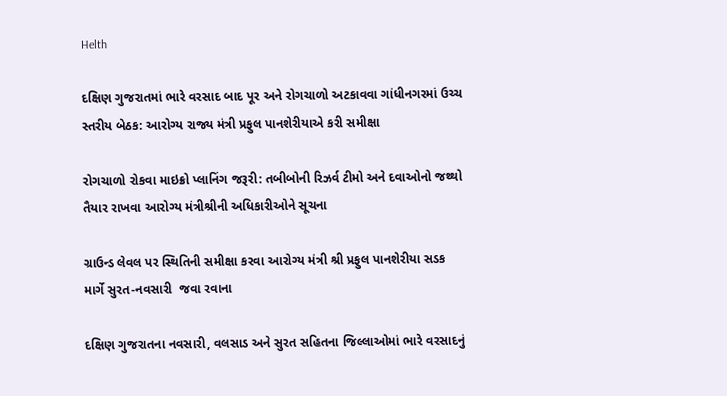Helth

દક્ષિણ ગુજરાતમાં ભારે વરસાદ બાદ પૂર અને રોગચાળો અટકાવવા ગાંધીનગરમાં ઉચ્ચ સ્તરીય બેઠક: આરોગ્ય રાજ્ય મંત્રી પ્રફુલ પાનશેરીયાએ કરી સમીક્ષા

રોગચાળો રોકવા માઇક્રો પ્લાનિંગ જરૂરી: તબીબોની રિઝર્વ ટીમો અને દવાઓનો જથ્થો તૈયાર રાખવા આરોગ્ય મંત્રીશ્રીની અધિકારીઓને સૂચના

ગ્રાઉન્ડ લેવલ પર સ્થિતિની સમીક્ષા કરવા આરોગ્ય મંત્રી શ્રી પ્રફુલ પાનશેરીયા સડક માર્ગે સુરત-નવસારી  જવા રવાના

દક્ષિણ ગુજરાતના નવસારી, વલસાડ અને સુરત સહિતના જિલ્લાઓમાં ભારે વરસાદનું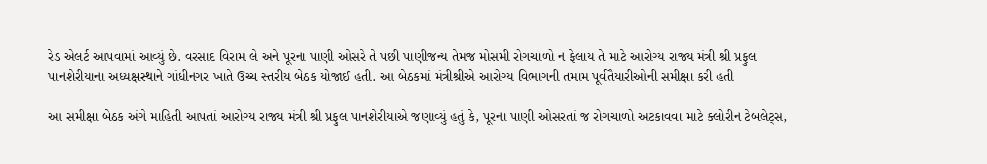રેડ એલર્ટ આપવામાં આવ્યું છે. વરસાદ વિરામ લે અને પૂરના પાણી ઓસરે તે પછી પાણીજન્ય તેમજ મોસમી રોગચાળો ન ફેલાય તે માટે આરોગ્ય રાજ્ય મંત્રી શ્રી પ્રફુલ પાનશેરીયાના અધ્યક્ષસ્થાને ગાંધીનગર ખાતે ઉચ્ચ સ્તરીય બેઠક યોજાઈ હતી. આ બેઠકમાં મંત્રીશ્રીએ આરોગ્ય વિભાગની તમામ પૂર્વતૈયારીઓની સમીક્ષા કરી હતી

આ સમીક્ષા બેઠક અંગે માહિતી આપતાં આરોગ્ય રાજ્ય મંત્રી શ્રી પ્રફુલ પાનશેરીયાએ જણાવ્યું હતું કે, પૂરના પાણી ઓસરતાં જ રોગચાળો અટકાવવા માટે ક્લોરીન ટેબલેટ્સ,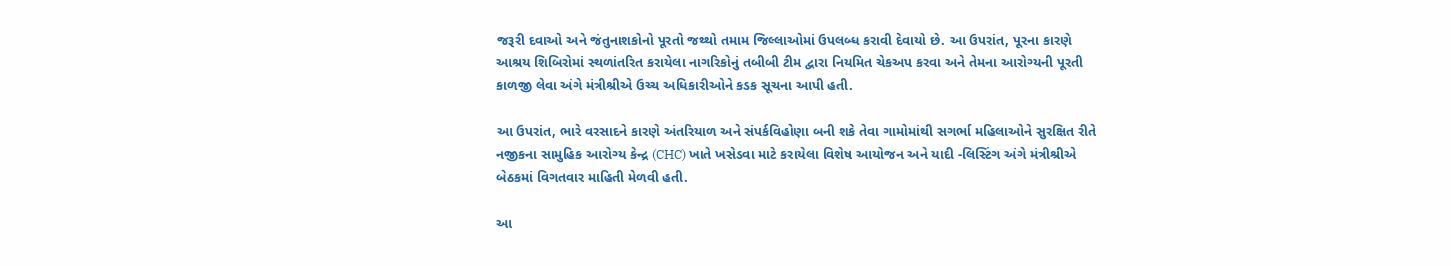જરૂરી દવાઓ અને જંતુનાશકોનો પૂરતો જથ્થો તમામ જિલ્લાઓમાં ઉપલબ્ધ કરાવી દેવાયો છે. આ ઉપરાંત, પૂરના કારણે આશ્રય શિબિરોમાં સ્થળાંતરિત કરાયેલા નાગરિકોનું તબીબી ટીમ દ્વારા નિયમિત ચેકઅપ કરવા અને તેમના આરોગ્યની પૂરતી કાળજી લેવા અંગે મંત્રીશ્રીએ ઉચ્ચ અધિકારીઓને કડક સૂચના આપી હતી.

આ ઉપરાંત, ભારે વરસાદને કારણે અંતરિયાળ અને સંપર્કવિહોણા બની શકે તેવા ગામોમાંથી સગર્ભા મહિલાઓને સુરક્ષિત રીતે નજીકના સામુહિક આરોગ્ય કેન્દ્ર (CHC) ખાતે ખસેડવા માટે કરાયેલા વિશેષ આયોજન અને યાદી -લિસ્ટિંગ અંગે મંત્રીશ્રીએ બેઠકમાં વિગતવાર માહિતી મેળવી હતી.

આ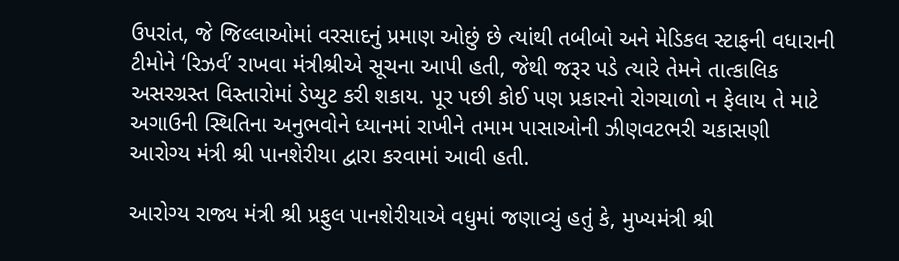ઉપરાંત, જે જિલ્લાઓમાં વરસાદનું પ્રમાણ ઓછું છે ત્યાંથી તબીબો અને મેડિકલ સ્ટાફની વધારાની ટીમોને ‘રિઝર્વ’ રાખવા મંત્રીશ્રીએ સૂચના આપી હતી, જેથી જરૂર પડે ત્યારે તેમને તાત્કાલિક અસરગ્રસ્ત વિસ્તારોમાં ડેપ્યુટ કરી શકાય. પૂર પછી કોઈ પણ પ્રકારનો રોગચાળો ન ફેલાય તે માટે અગાઉની સ્થિતિના અનુભવોને ધ્યાનમાં રાખીને તમામ પાસાઓની ઝીણવટભરી ચકાસણી આરોગ્ય મંત્રી શ્રી પાનશેરીયા દ્વારા કરવામાં આવી હતી.

આરોગ્ય રાજ્ય મંત્રી શ્રી પ્રફુલ પાનશેરીયાએ વધુમાં જણાવ્યું હતું કે, મુખ્યમંત્રી શ્રી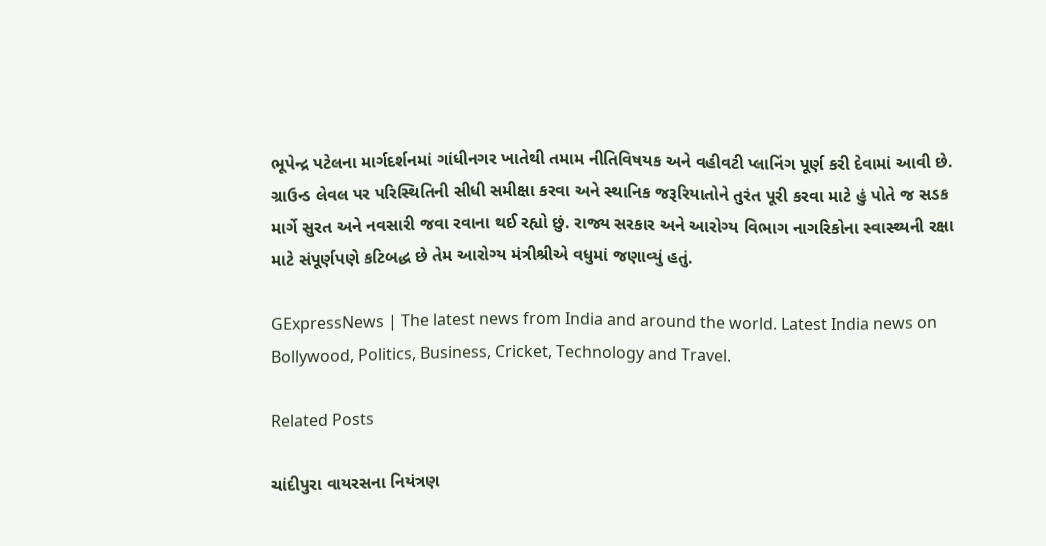ભૂપેન્દ્ર પટેલના માર્ગદર્શનમાં ગાંધીનગર ખાતેથી તમામ નીતિવિષયક અને વહીવટી પ્લાનિંગ પૂર્ણ કરી દેવામાં આવી છે. ગ્રાઉન્ડ લેવલ પર પરિસ્થિતિની સીધી સમીક્ષા કરવા અને સ્થાનિક જરૂરિયાતોને તુરંત પૂરી કરવા માટે હું પોતે જ સડક માર્ગે સુરત અને નવસારી જવા રવાના થઈ રહ્યો છું. રાજ્ય સરકાર અને આરોગ્ય વિભાગ નાગરિકોના સ્વાસ્થ્યની રક્ષા માટે સંપૂર્ણપણે કટિબદ્ધ છે તેમ આરોગ્ય મંત્રીશ્રીએ વધુમાં જણાવ્યું હતું.

GExpressNews | The latest news from India and around the world. Latest India news on Bollywood, Politics, Business, Cricket, Technology and Travel.

Related Posts

ચાંદીપુરા વાયરસના નિયંત્રણ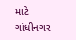માટે ગાંધીનગર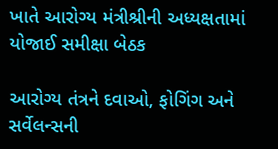ખાતે આરોગ્ય મંત્રીશ્રીની અધ્યક્ષતામાં યોજાઈ સમીક્ષા બેઠક

આરોગ્ય તંત્રને દવાઓ, ફોગિંગ અને સર્વેલન્સની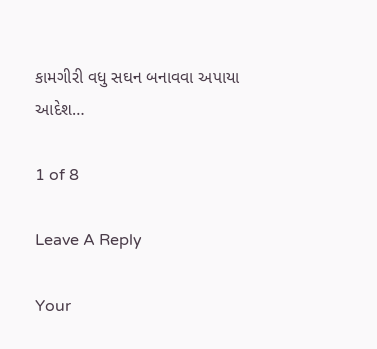કામગીરી વધુ સઘન બનાવવા અપાયા આદેશ…

1 of 8

Leave A Reply

Your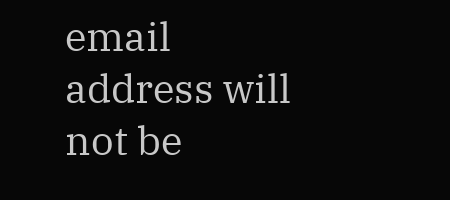email address will not be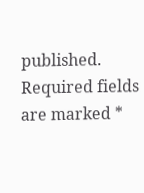published. Required fields are marked *